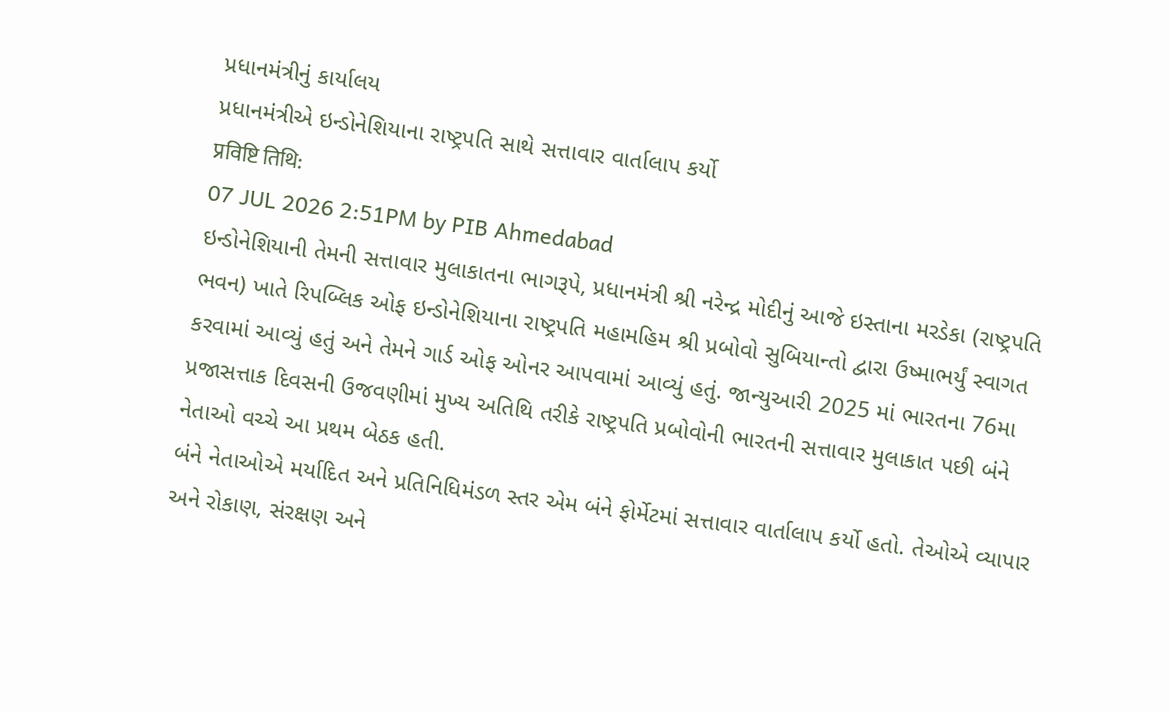પ્રધાનમંત્રીનું કાર્યાલય
પ્રધાનમંત્રીએ ઇન્ડોનેશિયાના રાષ્ટ્રપતિ સાથે સત્તાવાર વાર્તાલાપ કર્યો
प्रविष्टि तिथि:
07 JUL 2026 2:51PM by PIB Ahmedabad
ઇન્ડોનેશિયાની તેમની સત્તાવાર મુલાકાતના ભાગરૂપે, પ્રધાનમંત્રી શ્રી નરેન્દ્ર મોદીનું આજે ઇસ્તાના મરડેકા (રાષ્ટ્રપતિ ભવન) ખાતે રિપબ્લિક ઓફ ઇન્ડોનેશિયાના રાષ્ટ્રપતિ મહામહિમ શ્રી પ્રબોવો સુબિયાન્તો દ્વારા ઉષ્માભર્યું સ્વાગત કરવામાં આવ્યું હતું અને તેમને ગાર્ડ ઓફ ઓનર આપવામાં આવ્યું હતું. જાન્યુઆરી 2025 માં ભારતના 76મા પ્રજાસત્તાક દિવસની ઉજવણીમાં મુખ્ય અતિથિ તરીકે રાષ્ટ્રપતિ પ્રબોવોની ભારતની સત્તાવાર મુલાકાત પછી બંને નેતાઓ વચ્ચે આ પ્રથમ બેઠક હતી.
બંને નેતાઓએ મર્યાદિત અને પ્રતિનિધિમંડળ સ્તર એમ બંને ફોર્મેટમાં સત્તાવાર વાર્તાલાપ કર્યો હતો. તેઓએ વ્યાપાર અને રોકાણ, સંરક્ષણ અને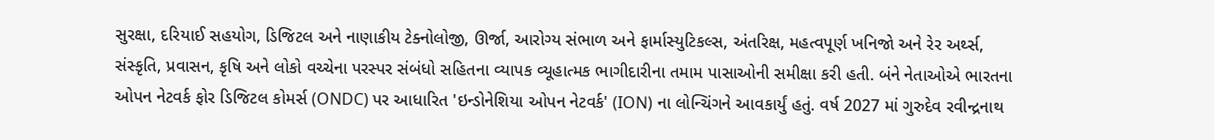સુરક્ષા, દરિયાઈ સહયોગ, ડિજિટલ અને નાણાકીય ટેક્નોલોજી, ઊર્જા, આરોગ્ય સંભાળ અને ફાર્માસ્યુટિકલ્સ, અંતરિક્ષ, મહત્વપૂર્ણ ખનિજો અને રેર અર્થ્સ, સંસ્કૃતિ, પ્રવાસન, કૃષિ અને લોકો વચ્ચેના પરસ્પર સંબંધો સહિતના વ્યાપક વ્યૂહાત્મક ભાગીદારીના તમામ પાસાઓની સમીક્ષા કરી હતી. બંને નેતાઓએ ભારતના ઓપન નેટવર્ક ફોર ડિજિટલ કોમર્સ (ONDC) પર આધારિત 'ઇન્ડોનેશિયા ઓપન નેટવર્ક' (ION) ના લોન્ચિંગને આવકાર્યું હતું. વર્ષ 2027 માં ગુરુદેવ રવીન્દ્રનાથ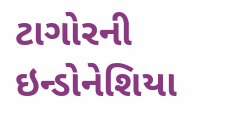ટાગોરની ઇન્ડોનેશિયા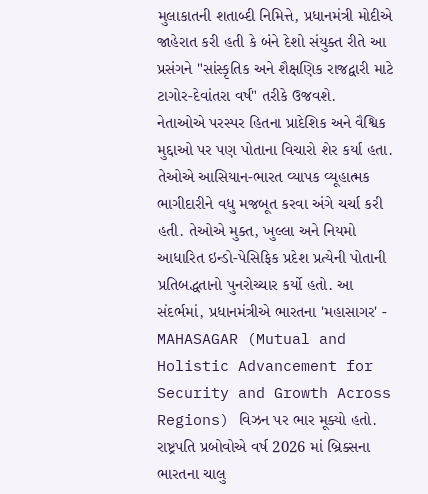મુલાકાતની શતાબ્દી નિમિત્તે, પ્રધાનમંત્રી મોદીએ જાહેરાત કરી હતી કે બંને દેશો સંયુક્ત રીતે આ પ્રસંગને "સાંસ્કૃતિક અને શૈક્ષણિક રાજદ્વારી માટે ટાગોર-દેવાંતરા વર્ષ" તરીકે ઉજવશે.
નેતાઓએ પરસ્પર હિતના પ્રાદેશિક અને વૈશ્વિક મુદ્દાઓ પર પણ પોતાના વિચારો શેર કર્યા હતા. તેઓએ આસિયાન-ભારત વ્યાપક વ્યૂહાત્મક ભાગીદારીને વધુ મજબૂત કરવા અંગે ચર્ચા કરી હતી. તેઓએ મુક્ત, ખુલ્લા અને નિયમો આધારિત ઇન્ડો-પેસિફિક પ્રદેશ પ્રત્યેની પોતાની પ્રતિબદ્ધતાનો પુનરોચ્ચાર કર્યો હતો. આ સંદર્ભમાં, પ્રધાનમંત્રીએ ભારતના 'મહાસાગર' - MAHASAGAR (Mutual and Holistic Advancement for Security and Growth Across Regions) વિઝન પર ભાર મૂક્યો હતો. રાષ્ટ્રપતિ પ્રબોવોએ વર્ષ 2026 માં બ્રિક્સના ભારતના ચાલુ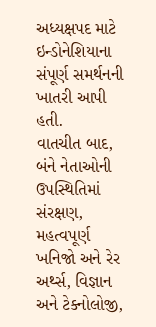અધ્યક્ષપદ માટે ઇન્ડોનેશિયાના સંપૂર્ણ સમર્થનની ખાતરી આપી હતી.
વાતચીત બાદ, બંને નેતાઓની ઉપસ્થિતિમાં સંરક્ષણ, મહત્વપૂર્ણ ખનિજો અને રેર અર્થ્સ, વિજ્ઞાન અને ટેક્નોલોજી,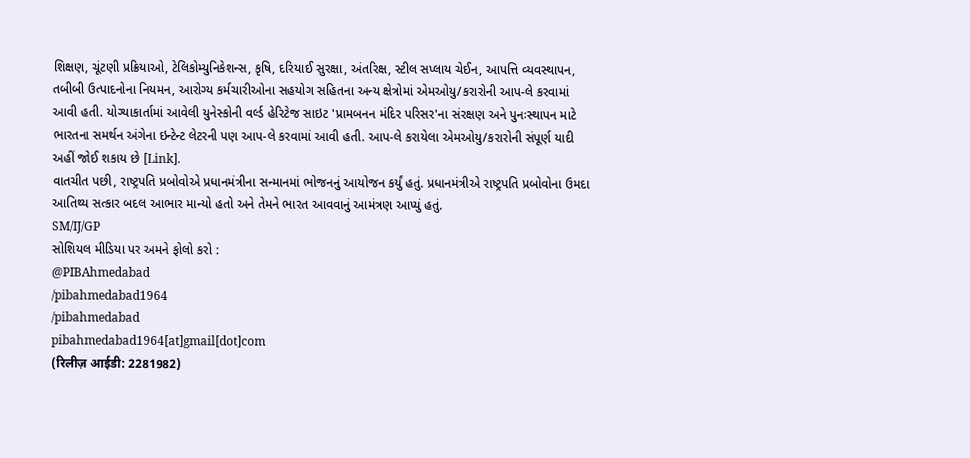શિક્ષણ, ચૂંટણી પ્રક્રિયાઓ, ટેલિકોમ્યુનિકેશન્સ, કૃષિ, દરિયાઈ સુરક્ષા, અંતરિક્ષ, સ્ટીલ સપ્લાય ચેઈન, આપત્તિ વ્યવસ્થાપન, તબીબી ઉત્પાદનોના નિયમન, આરોગ્ય કર્મચારીઓના સહયોગ સહિતના અન્ય ક્ષેત્રોમાં એમઓયુ/કરારોની આપ-લે કરવામાં આવી હતી. યોગ્યાકાર્તામાં આવેલી યુનેસ્કોની વર્લ્ડ હેરિટેજ સાઇટ 'પ્રામબનન મંદિર પરિસર'ના સંરક્ષણ અને પુનઃસ્થાપન માટે ભારતના સમર્થન અંગેના ઇન્ટેન્ટ લેટરની પણ આપ-લે કરવામાં આવી હતી. આપ-લે કરાયેલા એમઓયુ/કરારોની સંપૂર્ણ યાદી અહીં જોઈ શકાય છે [Link].
વાતચીત પછી, રાષ્ટ્રપતિ પ્રબોવોએ પ્રધાનમંત્રીના સન્માનમાં ભોજનનું આયોજન કર્યું હતું. પ્રધાનમંત્રીએ રાષ્ટ્રપતિ પ્રબોવોના ઉમદા આતિથ્ય સત્કાર બદલ આભાર માન્યો હતો અને તેમને ભારત આવવાનું આમંત્રણ આપ્યું હતું.
SM/IJ/GP
સોશિયલ મીડિયા પર અમને ફોલો કરો :
@PIBAhmedabad
/pibahmedabad1964
/pibahmedabad
pibahmedabad1964[at]gmail[dot]com
(रिलीज़ आईडी: 2281982)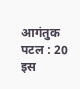आगंतुक पटल : 20
इस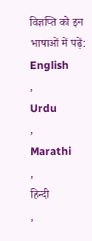विज्ञप्ति को इन भाषाओं में पढ़ें:
English
,
Urdu
,
Marathi
,
हिन्दी
,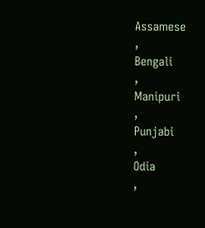Assamese
,
Bengali
,
Manipuri
,
Punjabi
,
Odia
,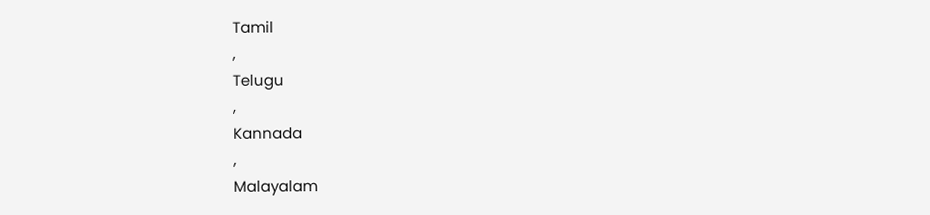Tamil
,
Telugu
,
Kannada
,
Malayalam